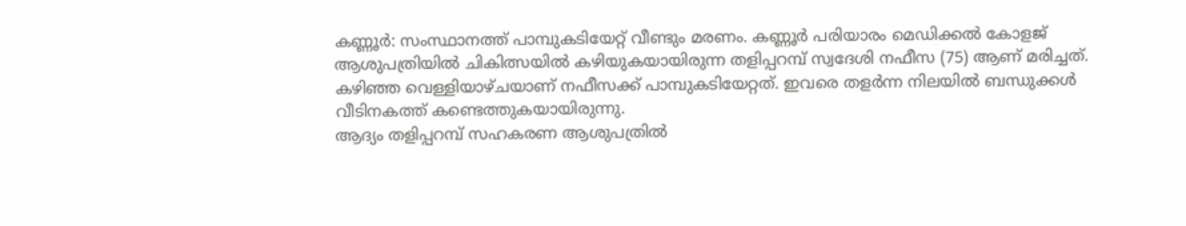കണ്ണൂർ: സംസ്ഥാനത്ത് പാമ്പുകടിയേറ്റ് വീണ്ടും മരണം. കണ്ണൂർ പരിയാരം മെഡിക്കൽ കോളജ് ആശുപത്രിയിൽ ചികിത്സയിൽ കഴിയുകയായിരുന്ന തളിപ്പറമ്പ് സ്വദേശി നഫീസ (75) ആണ് മരിച്ചത്. കഴിഞ്ഞ വെള്ളിയാഴ്ചയാണ് നഫീസക്ക് പാമ്പുകടിയേറ്റത്. ഇവരെ തളർന്ന നിലയിൽ ബന്ധുക്കൾ വീടിനകത്ത് കണ്ടെത്തുകയായിരുന്നു.
ആദ്യം തളിപ്പറമ്പ് സഹകരണ ആശുപത്രിൽ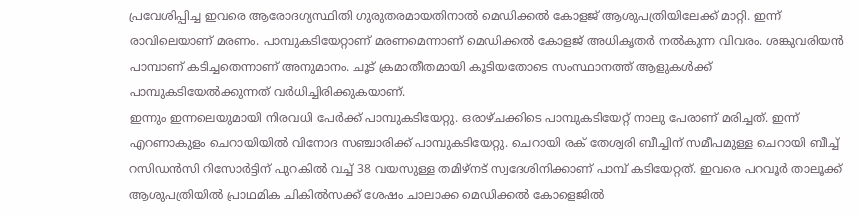പ്രവേശിപ്പിച്ച ഇവരെ ആരോദഗ്യസ്ഥിതി ഗുരുതരമായതിനാൽ മെഡിക്കൽ കോളജ് ആശുപത്രിയിലേക്ക് മാറ്റി. ഇന്ന് രാവിലെയാണ് മരണം. പാമ്പുകടിയേറ്റാണ് മരണമെന്നാണ് മെഡിക്കൽ കോളജ് അധികൃതർ നൽകുന്ന വിവരം. ശങ്കുവരിയൻ പാമ്പാണ് കടിച്ചതെന്നാണ് അനുമാനം. ചൂട് ക്രമാതീതമായി കൂടിയതോടെ സംസ്ഥാനത്ത് ആളുകൾക്ക് പാമ്പുകടിയേൽക്കുന്നത് വർധിച്ചിരിക്കുകയാണ്.
ഇന്നും ഇന്നലെയുമായി നിരവധി പേർക്ക് പാമ്പുകടിയേറ്റു. ഒരാഴ്ചക്കിടെ പാമ്പുകടിയേറ്റ് നാലു പേരാണ് മരിച്ചത്. ഇന്ന് എറണാകുളം ചെറായിയിൽ വിനോദ സഞ്ചാരിക്ക് പാമ്പുകടിയേറ്റു. ചെറായി രക് തേശ്വരി ബീച്ചിന് സമീപമുള്ള ചെറായി ബീച്ച് റസിഡൻസി റിസോർട്ടിന് പുറകിൽ വച്ച് 38 വയസുള്ള തമിഴ്നട് സ്വദേശിനിക്കാണ് പാമ്പ് കടിയേറ്റത്. ഇവരെ പറവൂർ താലൂക്ക് ആശുപത്രിയിൽ പ്രാഥമിക ചികിൽസക്ക് ശേഷം ചാലാക്ക മെഡിക്കൽ കോളെജിൽ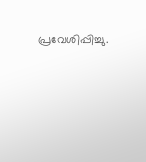പ്രവേശിപ്പിച്ചു.